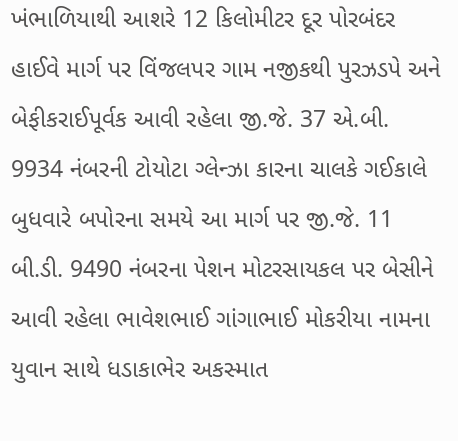ખંભાળિયાથી આશરે 12 કિલોમીટર દૂર પોરબંદર હાઈવે માર્ગ પર વિંજલપર ગામ નજીકથી પુરઝડપે અને બેફીકરાઈપૂર્વક આવી રહેલા જી.જે. 37 એ.બી. 9934 નંબરની ટોયોટા ગ્લેન્ઝા કારના ચાલકે ગઈકાલે બુધવારે બપોરના સમયે આ માર્ગ પર જી.જે. 11 બી.ડી. 9490 નંબરના પેશન મોટરસાયકલ પર બેસીને આવી રહેલા ભાવેશભાઈ ગાંગાભાઈ મોકરીયા નામના યુવાન સાથે ધડાકાભેર અકસ્માત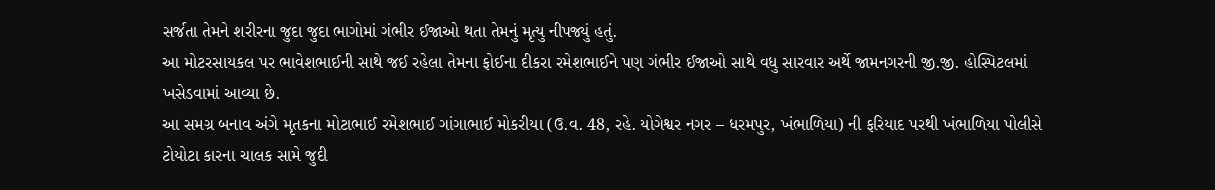સર્જતા તેમને શરીરના જુદા જુદા ભાગોમાં ગંભીર ઈજાઓ થતા તેમનું મૃત્યુ નીપજ્યું હતું.
આ મોટરસાયકલ પર ભાવેશભાઈની સાથે જઈ રહેલા તેમના ફોઈના દીકરા રમેશભાઈને પણ ગંભીર ઈજાઓ સાથે વધુ સારવાર અર્થે જામનગરની જી.જી. હોસ્પિટલમાં ખસેડવામાં આવ્યા છે.
આ સમગ્ર બનાવ અંગે મૃતકના મોટાભાઈ રમેશભાઈ ગાંગાભાઈ મોકરીયા (ઉ.વ. 48, રહે. યોગેશ્વર નગર – ધરમપુર, ખંભાળિયા) ની ફરિયાદ પરથી ખંભાળિયા પોલીસે ટોયોટા કારના ચાલક સામે જુદી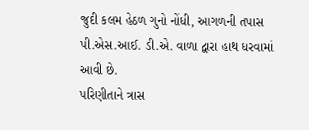જુદી કલમ હેઠળ ગુનો નોંધી, આગળની તપાસ પી.એસ.આઈ. ડી.એ. વાળા દ્વારા હાથ ધરવામાં આવી છે.
પરિણીતાને ત્રાસ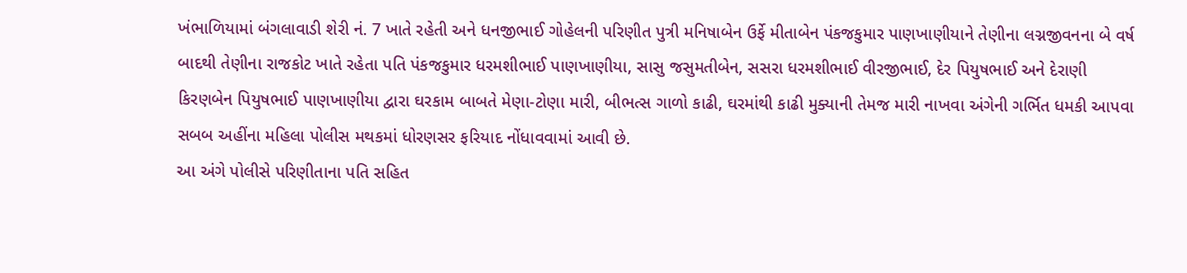ખંભાળિયામાં બંગલાવાડી શેરી નં. 7 ખાતે રહેતી અને ધનજીભાઈ ગોહેલની પરિણીત પુત્રી મનિષાબેન ઉર્ફે મીતાબેન પંકજકુમાર પાણખાણીયાને તેણીના લગ્નજીવનના બે વર્ષ બાદથી તેણીના રાજકોટ ખાતે રહેતા પતિ પંકજકુમાર ધરમશીભાઈ પાણખાણીયા, સાસુ જસુમતીબેન, સસરા ધરમશીભાઈ વીરજીભાઈ, દેર પિયુષભાઈ અને દેરાણી કિરણબેન પિયુષભાઈ પાણખાણીયા દ્વારા ઘરકામ બાબતે મેણા-ટોણા મારી, બીભત્સ ગાળો કાઢી, ઘરમાંથી કાઢી મુક્યાની તેમજ મારી નાખવા અંગેની ગર્ભિત ધમકી આપવા સબબ અહીંના મહિલા પોલીસ મથકમાં ધોરણસર ફરિયાદ નોંધાવવામાં આવી છે.
આ અંગે પોલીસે પરિણીતાના પતિ સહિત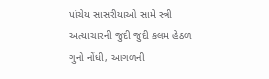પાંચેય સાસરીયાઓ સામે સ્ત્રી અત્યાચારની જુદી જુદી કલમ હેઠળ ગુનો નોંધી, આગળની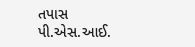તપાસ પી.એસ.આઈ.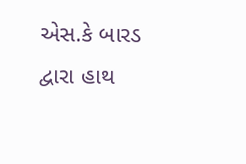એસ.કે બારડ દ્વારા હાથ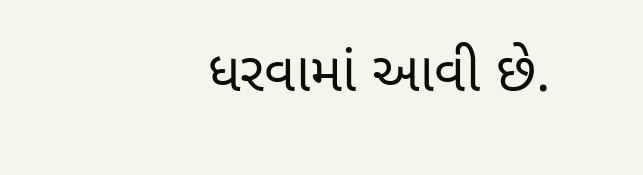ધરવામાં આવી છે.